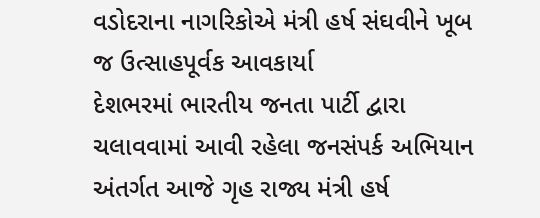વડોદરાના નાગરિકોએ મંત્રી હર્ષ સંઘવીને ખૂબ જ ઉત્સાહપૂર્વક આવકાર્યા
દેશભરમાં ભારતીય જનતા પાર્ટી દ્વારા ચલાવવામાં આવી રહેલા જનસંપર્ક અભિયાન અંતર્ગત આજે ગૃહ રાજ્ય મંત્રી હર્ષ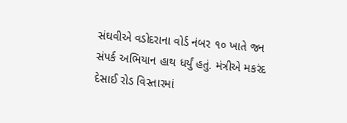સંઘવીએ વડોદરાના વોર્ડ નંબર ૧૦ ખાતે જન સંપર્ક અભિયાન હાથ ધર્યું હતું. મંત્રીએ મકરંદ દેસાઈ રોડ વિસ્તારમાં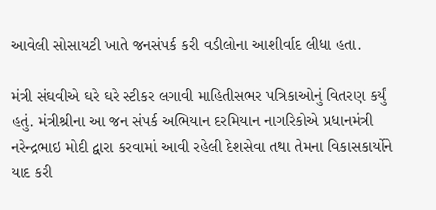આવેલી સોસાયટી ખાતે જનસંપર્ક કરી વડીલોના આશીર્વાદ લીધા હતા.

મંત્રી સંઘવીએ ઘરે ઘરે સ્ટીકર લગાવી માહિતીસભર પત્રિકાઓનું વિતરણ કર્યું હતું. મંત્રીશ્રીના આ જન સંપર્ક અભિયાન દરમિયાન નાગરિકોએ પ્રધાનમંત્રી નરેન્દ્રભાઇ મોદી દ્વારા કરવામાં આવી રહેલી દેશસેવા તથા તેમના વિકાસકાર્યોને યાદ કરી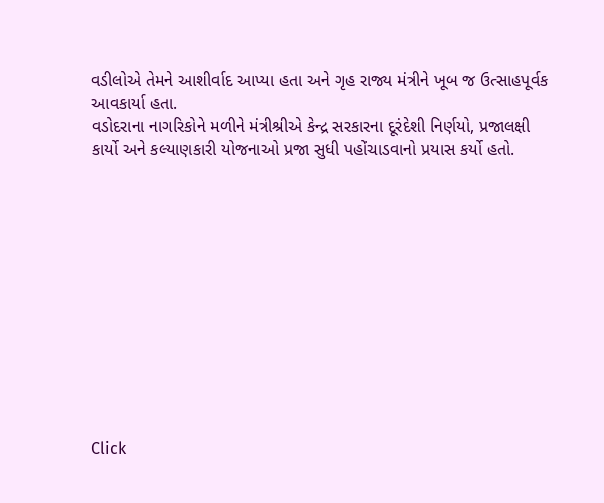વડીલોએ તેમને આશીર્વાદ આપ્યા હતા અને ગૃહ રાજ્ય મંત્રીને ખૂબ જ ઉત્સાહપૂર્વક આવકાર્યા હતા.
વડોદરાના નાગરિકોને મળીને મંત્રીશ્રીએ કેન્દ્ર સરકારના દૂરંદેશી નિર્ણયો, પ્રજાલક્ષી કાર્યો અને કલ્યાણકારી યોજનાઓ પ્રજા સુધી પહોંચાડવાનો પ્રયાસ કર્યો હતો.












Click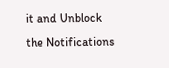it and Unblock the Notifications